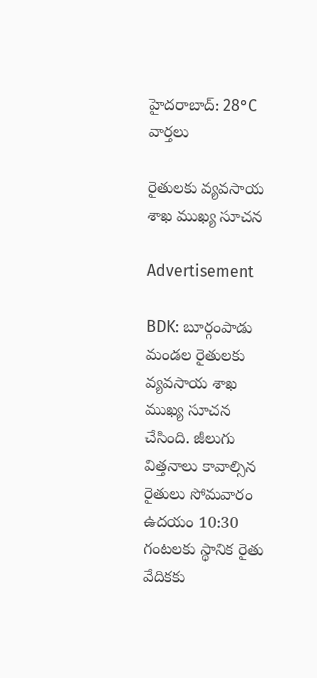హైదరాబాద్: 28°C
వార్తలు

రైతులకు వ్యవసాయ శాఖ ముఖ్య సూచన

Advertisement

BDK: బూర్గంపాడు మండల రైతులకు వ్యవసాయ శాఖ ముఖ్య సూచన చేసింది. జీలుగు విత్తనాలు కావాల్సిన రైతులు సోమవారం ఉదయం 10:30 గంటలకు స్థానిక రైతు వేదికకు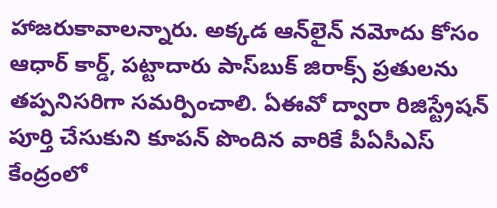హాజరుకావాలన్నారు. అక్కడ ఆన్‌లైన్ నమోదు కోసం ఆధార్ కార్డ్, పట్టాదారు పాస్‌బుక్ జిరాక్స్ ప్రతులను తప్పనిసరిగా సమర్పించాలి. ఏఈవో ద్వారా రిజిస్ట్రేషన్ పూర్తి చేసుకుని కూపన్ పొందిన వారికే పీఏసీఎస్ కేంద్రంలో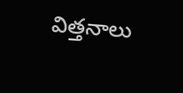విత్తనాలు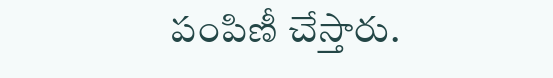పంపిణీ చేస్తారు.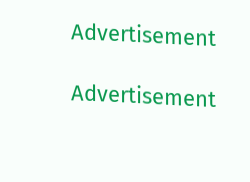Advertisement

Advertisement